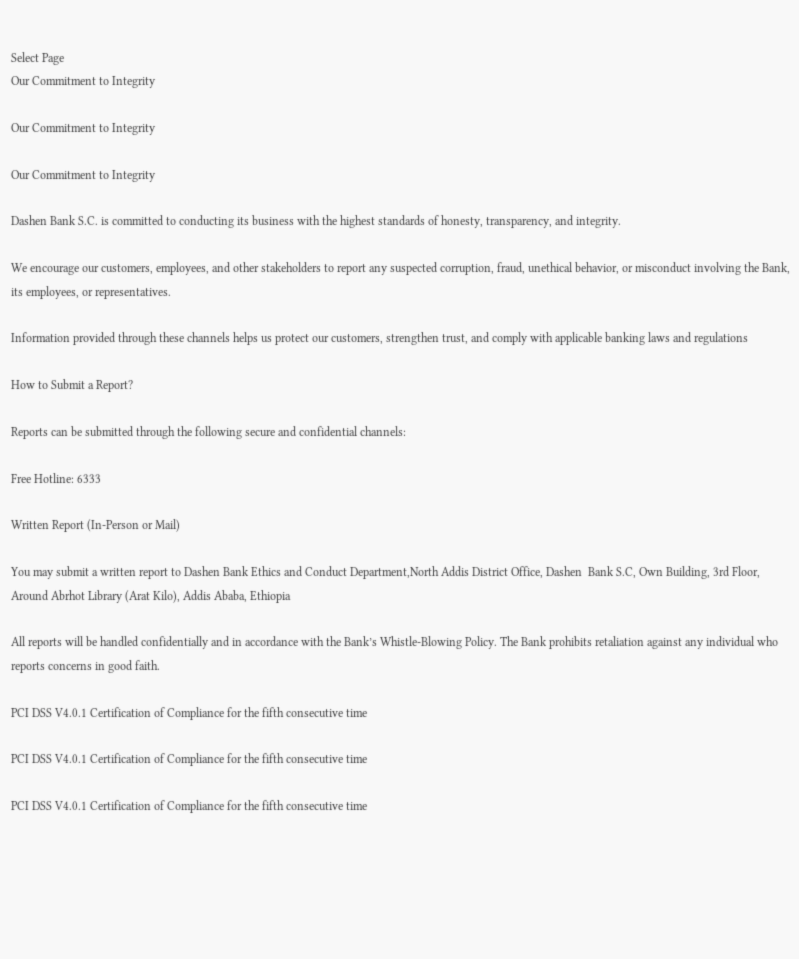Select Page
Our Commitment to Integrity

Our Commitment to Integrity

Our Commitment to Integrity

Dashen Bank S.C. is committed to conducting its business with the highest standards of honesty, transparency, and integrity.

We encourage our customers, employees, and other stakeholders to report any suspected corruption, fraud, unethical behavior, or misconduct involving the Bank, its employees, or representatives.

Information provided through these channels helps us protect our customers, strengthen trust, and comply with applicable banking laws and regulations

How to Submit a Report?

Reports can be submitted through the following secure and confidential channels:

Free Hotline: 6333

Written Report (In-Person or Mail)

You may submit a written report to Dashen Bank Ethics and Conduct Department,North Addis District Office, Dashen  Bank S.C, Own Building, 3rd Floor, Around Abrhot Library (Arat Kilo), Addis Ababa, Ethiopia

All reports will be handled confidentially and in accordance with the Bank’s Whistle-Blowing Policy. The Bank prohibits retaliation against any individual who reports concerns in good faith.

PCI DSS V4.0.1 Certification of Compliance for the fifth consecutive time

PCI DSS V4.0.1 Certification of Compliance for the fifth consecutive time

PCI DSS V4.0.1 Certification of Compliance for the fifth consecutive time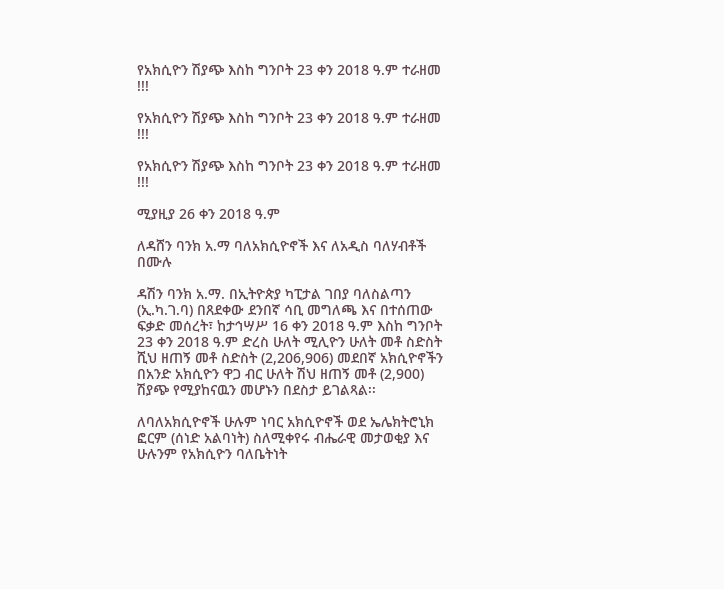የአክሲዮን ሽያጭ እስከ ግንቦት 23 ቀን 2018 ዓ.ም ተራዘመ !!!

የአክሲዮን ሽያጭ እስከ ግንቦት 23 ቀን 2018 ዓ.ም ተራዘመ !!!

የአክሲዮን ሽያጭ እስከ ግንቦት 23 ቀን 2018 ዓ.ም ተራዘመ !!!

ሚያዚያ 26 ቀን 2018 ዓ.ም

ለዳሸን ባንክ አ.ማ ባለአክሲዮኖች እና ለአዲስ ባለሃብቶች በሙሉ

ዳሽን ባንክ አ.ማ. በኢትዮጵያ ካፒታል ገበያ ባለስልጣን (ኢ.ካ.ገ.ባ) በጸደቀው ደንበኛ ሳቢ መግለጫ እና በተሰጠው ፍቃድ መሰረት፣ ከታኅሣሥ 16 ቀን 2018 ዓ.ም እስከ ግንቦት 23 ቀን 2018 ዓ.ም ድረስ ሁለት ሚሊዮን ሁለት መቶ ስድስት ሺህ ዘጠኝ መቶ ስድስት (2,206,906) መደበኛ አክሲዮኖችን በአንድ አክሲዮን ዋጋ ብር ሁለት ሽህ ዘጠኝ መቶ (2,900) ሽያጭ የሚያከናዉን መሆኑን በደስታ ይገልጻል፡፡

ለባለአክሲዮኖች ሁሉም ነባር አክሲዮኖች ወደ ኤሌክትሮኒክ ፎርም (ሰነድ አልባነት) ስለሚቀየሩ ብሔራዊ መታወቂያ እና ሁሉንም የአክሲዮን ባለቤትነት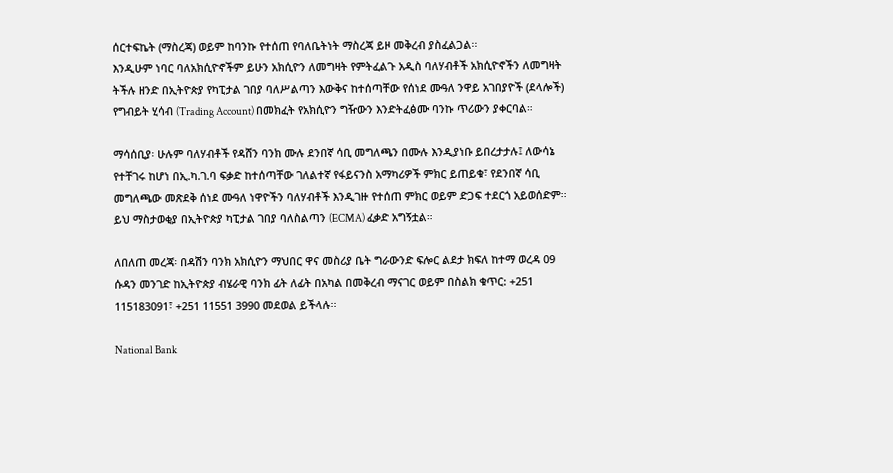ሰርተፍኬት (ማስረጃ) ወይም ከባንኩ የተሰጠ የባለቤትነት ማስረጃ ይዞ መቅረብ ያስፈልጋል፡፡
እንዲሁም ነባር ባለአክሲዮኖችም ይሁን አክሲዮን ለመግዛት የምትፈልጉ አዲስ ባለሃብቶች አክሲዮኖችን ለመግዛት ትችሉ ዘንድ በኢትዮጵያ የካፒታል ገበያ ባለሥልጣን እውቅና ከተሰጣቸው የሰነደ ሙዓለ ንዋይ አገበያዮች (ደላሎች) የግብይት ሂሳብ (Trading Account) በመክፈት የአክሲዮን ግዥውን እንድትፈፅሙ ባንኩ ጥሪውን ያቀርባል።

ማሳሰቢያ፡ ሁሉም ባለሃብቶች የዳሸን ባንክ ሙሉ ደንበኛ ሳቢ መግለጫን በሙሉ እንዲያነቡ ይበረታታሉ፤ ለውሳኔ የተቸገሩ ከሆነ በኢ.ካ.ገ.ባ ፍቃድ ከተሰጣቸው ገለልተኛ የፋይናንስ አማካሪዎች ምክር ይጠይቁ፣ የደንበኛ ሳቢ መግለጫው መጽደቅ ሰነደ ሙዓለ ነዋዮችን ባለሃብቶች እንዲገዙ የተሰጠ ምክር ወይም ድጋፍ ተደርጎ አይወሰድም፡፡ ይህ ማስታወቂያ በኢትዮጵያ ካፒታል ገበያ ባለስልጣን (ECMA) ፈቃድ አግኝቷል።

ለበለጠ መረጃ፡ በዳሽን ባንክ አክሲዮን ማህበር ዋና መስሪያ ቤት ግራውንድ ፍሎር ልደታ ክፍለ ከተማ ወረዳ 09 ሱዳን መንገድ ከኢትዮጵያ ብሄራዊ ባንክ ፊት ለፊት በአካል በመቅረብ ማናገር ወይም በስልክ ቁጥር: +251 115183091፣ +251 11551 3990 መደወል ይችላሉ፡፡

National Bank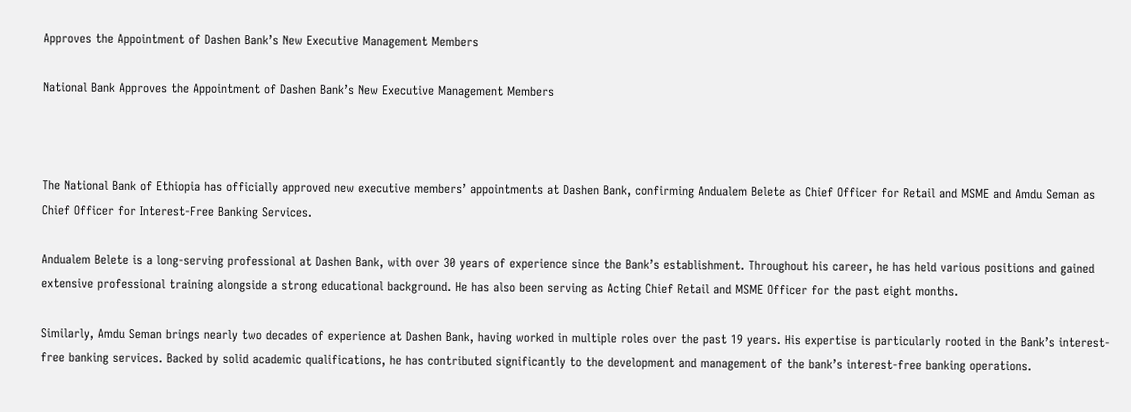Approves the Appointment of Dashen Bank’s New Executive Management Members

National Bank Approves the Appointment of Dashen Bank’s New Executive Management Members



The National Bank of Ethiopia has officially approved new executive members’ appointments at Dashen Bank, confirming Andualem Belete as Chief Officer for Retail and MSME and Amdu Seman as Chief Officer for Interest-Free Banking Services.

Andualem Belete is a long-serving professional at Dashen Bank, with over 30 years of experience since the Bank’s establishment. Throughout his career, he has held various positions and gained extensive professional training alongside a strong educational background. He has also been serving as Acting Chief Retail and MSME Officer for the past eight months.

Similarly, Amdu Seman brings nearly two decades of experience at Dashen Bank, having worked in multiple roles over the past 19 years. His expertise is particularly rooted in the Bank’s interest-free banking services. Backed by solid academic qualifications, he has contributed significantly to the development and management of the bank’s interest-free banking operations.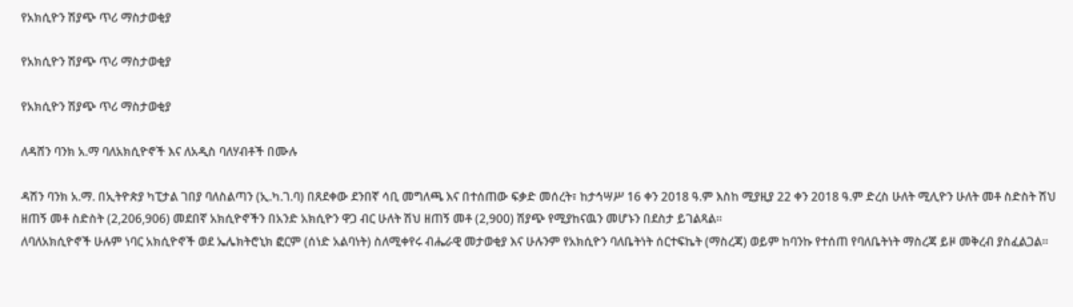የአክሲዮን ሽያጭ ጥሪ ማስታወቂያ

የአክሲዮን ሽያጭ ጥሪ ማስታወቂያ

የአክሲዮን ሽያጭ ጥሪ ማስታወቂያ

ለዳሸን ባንክ አ.ማ ባለአክሲዮኖች እና ለአዲስ ባለሃብቶች በሙሉ

ዳሽን ባንክ አ.ማ. በኢትዮጵያ ካፒታል ገበያ ባለስልጣን (ኢ.ካ.ገ.ባ) በጸደቀው ደንበኛ ሳቢ መግለጫ እና በተሰጠው ፍቃድ መሰረት፣ ከታኅሣሥ 16 ቀን 2018 ዓ.ም እስከ ሚያዚያ 22 ቀን 2018 ዓ.ም ድረስ ሁለት ሚሊዮን ሁለት መቶ ስድስት ሽህ ዘጠኝ መቶ ስድስት (2,206,906) መደበኛ አክሲዮኖችን በአንድ አክሲዮን ዋጋ ብር ሁለት ሽህ ዘጠኝ መቶ (2,900) ሽያጭ የሚያከናዉን መሆኑን በደስታ ይገልጻል፡፡
ለባለአክሲዮኖች ሁሉም ነባር አክሲዮኖች ወደ ኤሌክትሮኒክ ፎርም (ሰነድ አልባነት) ስለሚቀየሩ ብሔራዊ መታወቂያ እና ሁሉንም የአክሲዮን ባለቤትነት ሰርተፍኬት (ማስረጃ) ወይም ከባንኩ የተሰጠ የባለቤትነት ማስረጃ ይዞ መቅረብ ያስፈልጋል፡፡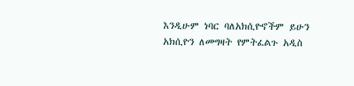እንዲሁም ነባር ባለአክሲዮኖችም ይሁን አክሲዮን ለመግዛት የምትፈልጉ አዲስ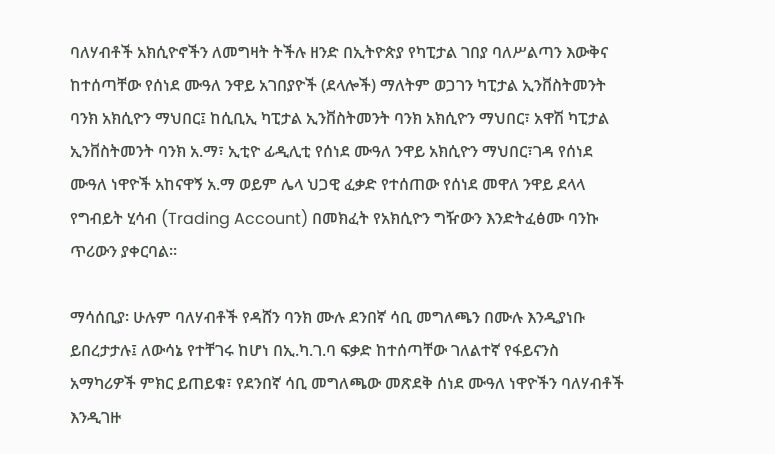ባለሃብቶች አክሲዮኖችን ለመግዛት ትችሉ ዘንድ በኢትዮጵያ የካፒታል ገበያ ባለሥልጣን እውቅና ከተሰጣቸው የሰነደ ሙዓለ ንዋይ አገበያዮች (ደላሎች) ማለትም ወጋገን ካፒታል ኢንቨስትመንት ባንክ አክሲዮን ማህበር፤ ከሲቢኢ ካፒታል ኢንቨስትመንት ባንክ አክሲዮን ማህበር፣ አዋሽ ካፒታል ኢንቨስትመንት ባንክ አ.ማ፣ ኢቲዮ ፊዲሊቲ የሰነደ ሙዓለ ንዋይ አክሲዮን ማህበር፣ገዳ የሰነደ ሙዓለ ነዋዮች አከናዋኝ አ.ማ ወይም ሌላ ህጋዊ ፈቃድ የተሰጠው የሰነደ መዋለ ንዋይ ደላላ የግብይት ሂሳብ (Trading Account) በመክፈት የአክሲዮን ግዥውን እንድትፈፅሙ ባንኩ ጥሪውን ያቀርባል።

ማሳሰቢያ፡ ሁሉም ባለሃብቶች የዳሸን ባንክ ሙሉ ደንበኛ ሳቢ መግለጫን በሙሉ እንዲያነቡ ይበረታታሉ፤ ለውሳኔ የተቸገሩ ከሆነ በኢ.ካ.ገ.ባ ፍቃድ ከተሰጣቸው ገለልተኛ የፋይናንስ አማካሪዎች ምክር ይጠይቁ፣ የደንበኛ ሳቢ መግለጫው መጽደቅ ሰነደ ሙዓለ ነዋዮችን ባለሃብቶች እንዲገዙ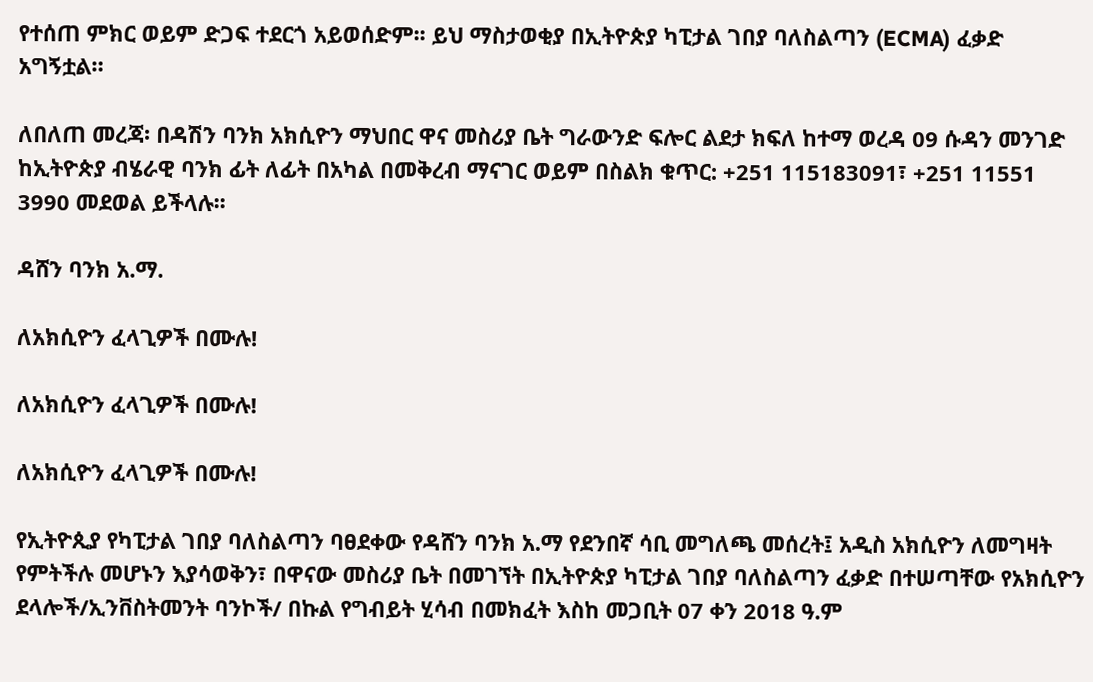የተሰጠ ምክር ወይም ድጋፍ ተደርጎ አይወሰድም፡፡ ይህ ማስታወቂያ በኢትዮጵያ ካፒታል ገበያ ባለስልጣን (ECMA) ፈቃድ አግኝቷል።

ለበለጠ መረጃ፡ በዳሽን ባንክ አክሲዮን ማህበር ዋና መስሪያ ቤት ግራውንድ ፍሎር ልደታ ክፍለ ከተማ ወረዳ 09 ሱዳን መንገድ ከኢትዮጵያ ብሄራዊ ባንክ ፊት ለፊት በአካል በመቅረብ ማናገር ወይም በስልክ ቁጥር: +251 115183091፣ +251 11551 3990 መደወል ይችላሉ፡፡

ዳሸን ባንክ አ.ማ.

ለአክሲዮን ፈላጊዎች በሙሉ!

ለአክሲዮን ፈላጊዎች በሙሉ!

ለአክሲዮን ፈላጊዎች በሙሉ!

የኢትዮጲያ የካፒታል ገበያ ባለስልጣን ባፀደቀው የዳሸን ባንክ አ.ማ የደንበኛ ሳቢ መግለጫ መሰረት፤ አዲስ አክሲዮን ለመግዛት የምትችሉ መሆኑን እያሳወቅን፣ በዋናው መስሪያ ቤት በመገኘት በኢትዮጵያ ካፒታል ገበያ ባለስልጣን ፈቃድ በተሠጣቸው የአክሲዮን ደላሎች/ኢንቨስትመንት ባንኮች/ በኩል የግብይት ሂሳብ በመክፈት እስከ መጋቢት 07 ቀን 2018 ዓ.ም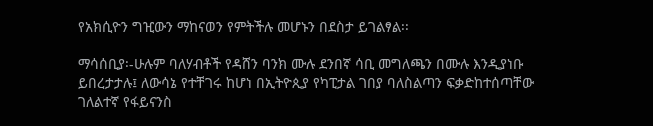የአክሲዮን ግዢውን ማከናወን የምትችሉ መሆኑን በደስታ ይገልፃል፡፡

ማሳሰቢያ፡-ሁሉም ባለሃብቶች የዳሸን ባንክ ሙሉ ደንበኛ ሳቢ መግለጫን በሙሉ እንዲያነቡ ይበረታታሉ፤ ለውሳኔ የተቸገሩ ከሆነ በኢትዮጲያ የካፒታል ገበያ ባለስልጣን ፍቃድከተሰጣቸው ገለልተኛ የፋይናንስ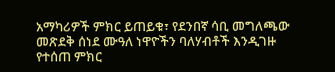አማካሪዎች ምክር ይጠይቁ፣ የደንበኛ ሳቢ መግለጫው መጽደቅ ሰነደ ሙዓለ ነዋዮችን ባለሃብቶች እንዲገዙ የተሰጠ ምክር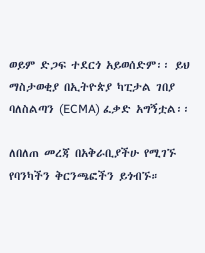ወይም ድጋፍ ተደርጎ አይወሰድም፡፡ ይህ ማስታወቂያ በኢትዮጵያ ካፒታል ገበያ ባለስልጣን (ECMA) ፈቃድ አግኝቷል፡፡

ለበለጠ መረጃ በአቅራቢያችሁ የሚገኙ የባንካችን ቅርንጫፎችን ይጎብኙ።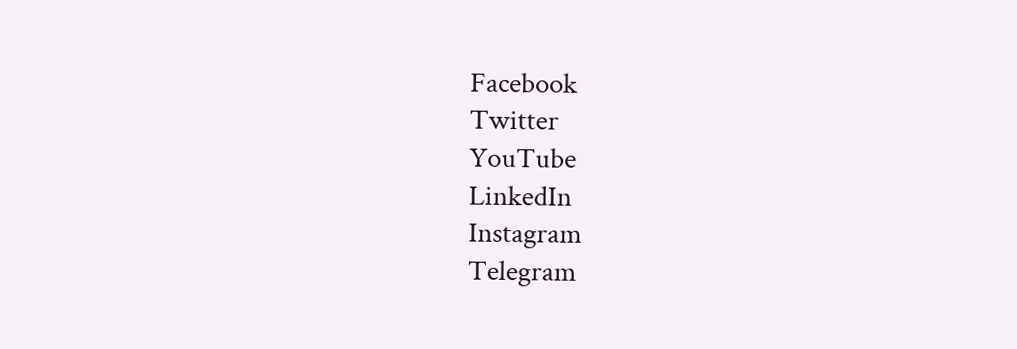Facebook
Twitter
YouTube
LinkedIn
Instagram
Telegram